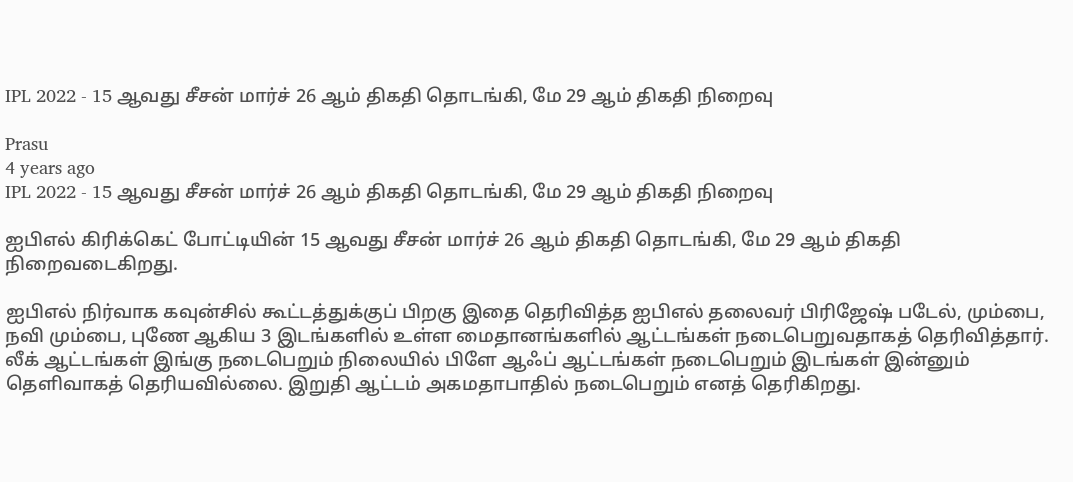IPL 2022 - 15 ஆவது சீசன் மார்ச் 26 ஆம் திகதி தொடங்கி, மே 29 ஆம் திகதி நிறைவு

Prasu
4 years ago
IPL 2022 - 15 ஆவது சீசன் மார்ச் 26 ஆம் திகதி தொடங்கி, மே 29 ஆம் திகதி நிறைவு

ஐபிஎல் கிரிக்கெட் போட்டியின் 15 ஆவது சீசன் மார்ச் 26 ஆம் திகதி தொடங்கி, மே 29 ஆம் திகதி நிறைவடைகிறது.

ஐபிஎல் நிர்வாக கவுன்சில் கூட்டத்துக்குப் பிறகு இதை தெரிவித்த ஐபிஎல் தலைவர் பிரிஜேஷ் படேல், மும்பை, நவி மும்பை, புணே ஆகிய 3 இடங்களில் உள்ள மைதானங்களில் ஆட்டங்கள் நடைபெறுவதாகத் தெரிவித்தார். லீக் ஆட்டங்கள் இங்கு நடைபெறும் நிலையில் பிளே ஆஃப் ஆட்டங்கள் நடைபெறும் இடங்கள் இன்னும் தெளிவாகத் தெரியவில்லை. இறுதி ஆட்டம் அகமதாபாதில் நடைபெறும் எனத் தெரிகிறது.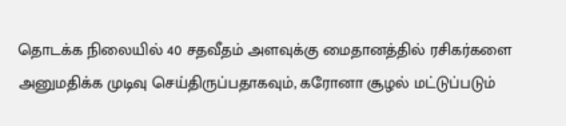தொடக்க நிலையில் 40 சதவீதம் அளவுக்கு மைதானத்தில் ரசிகர்களை அனுமதிக்க முடிவு செய்திருப்பதாகவும், கரோனா சூழல் மட்டுப்படும்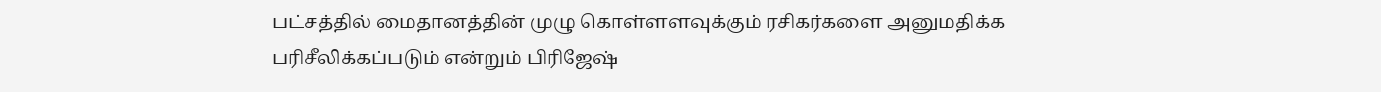பட்சத்தில் மைதானத்தின் முழு கொள்ளளவுக்கும் ரசிகர்களை அனுமதிக்க பரிசீலிக்கப்படும் என்றும் பிரிஜேஷ்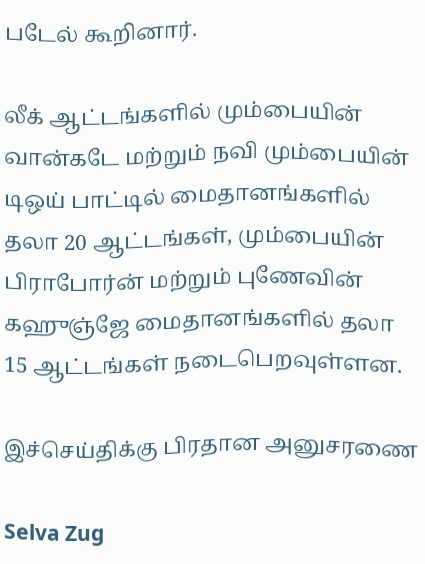படேல் கூறினார்.

லீக் ஆட்டங்களில் மும்பையின் வான்கடே மற்றும் நவி மும்பையின் டிஒய் பாட்டில் மைதானங்களில் தலா 20 ஆட்டங்கள், மும்பையின் பிராபோர்ன் மற்றும் புணேவின் கஹுஞ்ஜே மைதானங்களில் தலா 15 ஆட்டங்கள் நடைபெறவுள்ளன.

இச்செய்திக்கு பிரதான அனுசரணை

Selva Zug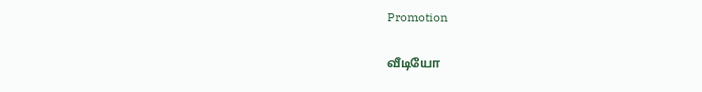Promotion

வீடியோ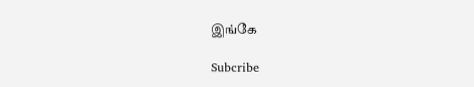இங்கே

Subcribe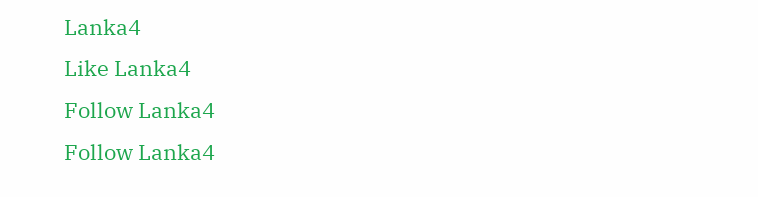Lanka4
Like Lanka4
Follow Lanka4
Follow Lanka4